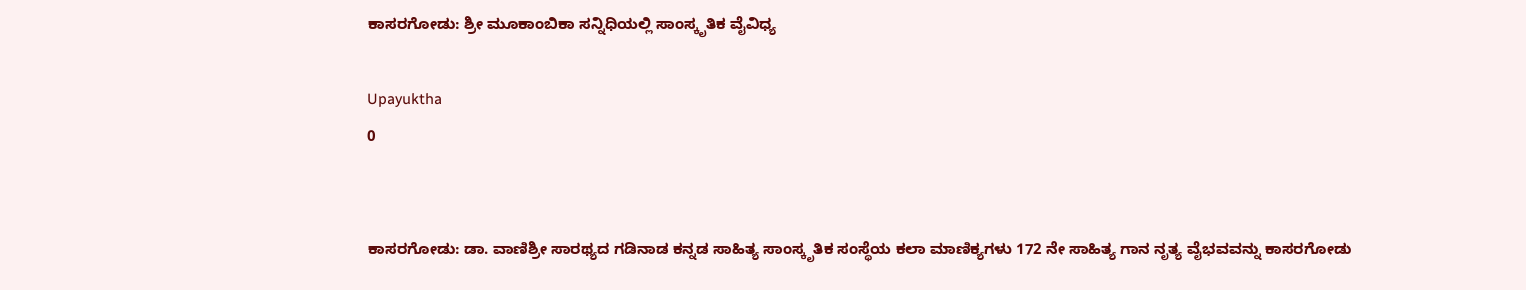ಕಾಸರಗೋಡು: ಶ್ರೀ ಮೂಕಾಂಬಿಕಾ ಸನ್ನಿಧಿಯಲ್ಲಿ ಸಾಂಸ್ಕೃತಿಕ ವೈವಿಧ್ಯ

Upayuktha
0


ಕಾಸರಗೋಡು: ಡಾ. ವಾಣಿಶ್ರೀ ಸಾರಥ್ಯದ ಗಡಿನಾಡ ಕನ್ನಡ ಸಾಹಿತ್ಯ ಸಾಂಸ್ಕೃತಿಕ ಸಂಸ್ಥೆಯ ಕಲಾ ಮಾಣಿಕ್ಯಗಳು 172 ನೇ ಸಾಹಿತ್ಯ ಗಾನ ನೃತ್ಯ ವೈಭವವನ್ನು ಕಾಸರಗೋಡು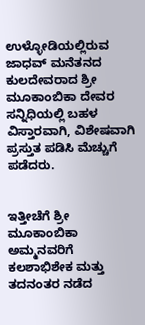ಉಳ್ಳೋಡಿಯಲ್ಲಿರುವ ಜಾಧವ್ ಮನೆತನದ ಕುಲದೇವರಾದ ಶ್ರೀ ಮೂಕಾಂಬಿಕಾ ದೇವರ ಸನ್ನಿಧಿಯಲ್ಲಿ ಬಹಳ ವಿಸ್ತಾರವಾಗಿ, ವಿಶೇಷವಾಗಿ ಪ್ರಸ್ತುತ ಪಡಿಸಿ ಮೆಚ್ಚುಗೆ ಪಡೆದರು.


ಇತ್ತೀಚೆಗೆ ಶ್ರೀ ಮೂಕಾಂಬಿಕಾ ಅಮ್ಮನವರಿಗೆ ಕಲಶಾಭಿಶೇಕ ಮತ್ತು ತದನಂತರ ನಡೆದ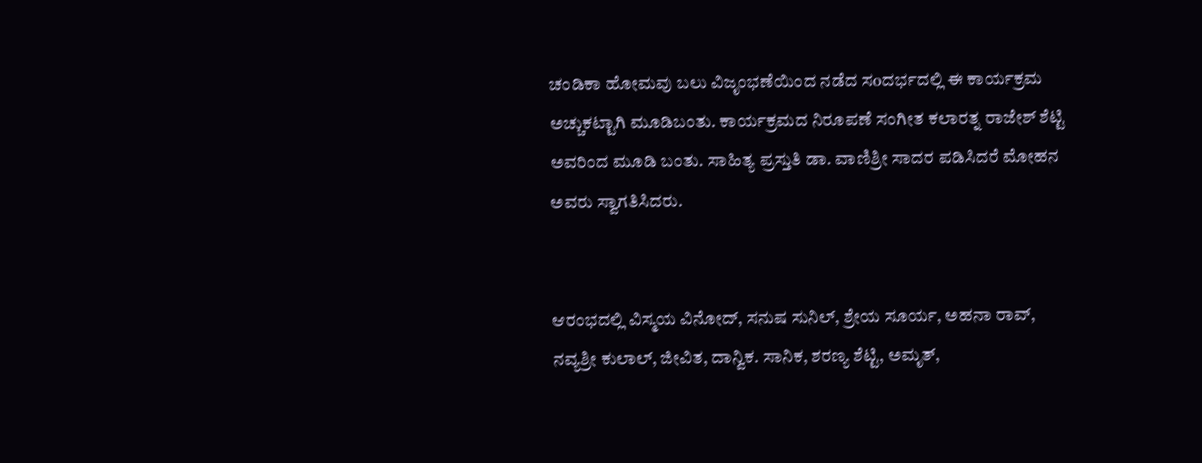ಚಂಡಿಕಾ ಹೋಮವು ಬಲು ವಿಜೃಂಭಣೆಯಿಂದ ನಡೆದ ಸoದರ್ಭದಲ್ಲಿ ಈ ಕಾರ್ಯಕ್ರಮ ಅಚ್ಚುಕಟ್ಟಾಗಿ ಮೂಡಿಬಂತು. ಕಾರ್ಯಕ್ರಮದ ನಿರೂಪಣೆ ಸಂಗೀತ ಕಲಾರತ್ನ ರಾಜೇಶ್ ಶೆಟ್ಟಿ ಅವರಿಂದ ಮೂಡಿ ಬಂತು. ಸಾಹಿತ್ಯ ಪ್ರಸ್ತುತಿ ಡಾ. ವಾಣಿಶ್ರೀ ಸಾದರ ಪಡಿಸಿದರೆ ಮೋಹನ ಅವರು ಸ್ವಾಗತಿಸಿದರು.


ಆರಂಭದಲ್ಲಿ ವಿಸ್ಮಯ ವಿನೋದ್, ಸನುಷ ಸುನಿಲ್, ಶ್ರೇಯ ಸೂರ್ಯ, ಅಹನಾ ರಾವ್, ನವ್ಯಶ್ರೀ ಕುಲಾಲ್, ಜೀವಿತ, ದಾನ್ವಿಕ. ಸಾನಿಕ, ಶರಣ್ಯ ಶೆಟ್ಟಿ, ಅಮೃತ್,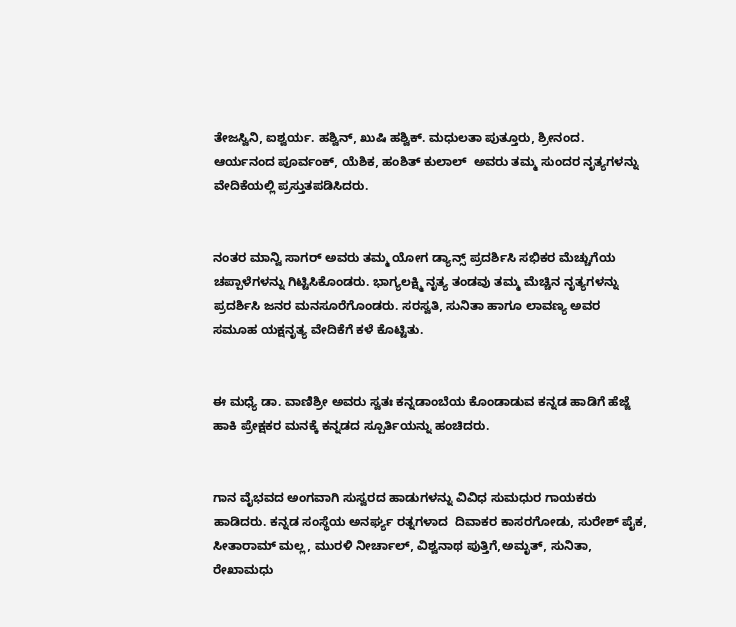ತೇಜಸ್ವಿನಿ, ಐಶ್ವರ್ಯ. ಹಶ್ವಿನ್, ಖುಷಿ ಹಶ್ವಿಕ್. ಮಧುಲತಾ ಪುತ್ತೂರು, ಶ್ರೀನಂದ. ಆರ್ಯನಂದ ಪೂರ್ವಂಕ್, ಯೆಶಿಕ, ಹಂಶಿತ್ ಕುಲಾಲ್  ಅವರು ತಮ್ಮ ಸುಂದರ ನೃತ್ಯಗಳನ್ನು ವೇದಿಕೆಯಲ್ಲಿ ಪ್ರಸ್ತುತಪಡಿಸಿದರು.


ನಂತರ ಮಾನ್ವಿ ಸಾಗರ್ ಅವರು ತಮ್ಮ ಯೋಗ ಡ್ಯಾನ್ಸ್ ಪ್ರದರ್ಶಿಸಿ ಸಭಿಕರ ಮೆಚ್ಚುಗೆಯ ಚಪ್ಪಾಳೆಗಳನ್ನು ಗಿಟ್ಟಿಸಿಕೊಂಡರು. ಭಾಗ್ಯಲಕ್ಷ್ಮಿ ನೃತ್ಯ ತಂಡವು ತಮ್ಮ ಮೆಚ್ಚಿನ ನೃತ್ಯಗಳನ್ನು ಪ್ರದರ್ಶಿಸಿ ಜನರ ಮನಸೂರೆಗೊಂಡರು. ಸರಸ್ವತಿ, ಸುನಿತಾ ಹಾಗೂ ಲಾವಣ್ಯ ಅವರ ಸಮೂಹ ಯಕ್ಷನೃತ್ಯ ವೇದಿಕೆಗೆ ಕಳೆ ಕೊಟ್ಟಿತು.


ಈ ಮಧ್ಯೆ ಡಾ. ವಾಣಿಶ್ರೀ ಅವರು ಸ್ವತಃ ಕನ್ನಡಾಂಬೆಯ ಕೊಂಡಾಡುವ ಕನ್ನಡ ಹಾಡಿಗೆ ಹೆಜ್ಜೆ ಹಾಕಿ ಪ್ರೇಕ್ಷಕರ ಮನಕ್ಕೆ ಕನ್ನಡದ ಸ್ಪೂರ್ತಿಯನ್ನು ಹಂಚಿದರು.


ಗಾನ ವೈಭವದ ಅಂಗವಾಗಿ ಸುಸ್ವರದ ಹಾಡುಗಳನ್ನು ವಿವಿಧ ಸುಮಧುರ ಗಾಯಕರು ಹಾಡಿದರು. ಕನ್ನಡ ಸಂಸ್ಥೆಯ ಅನರ್ಘ್ಯ ರತ್ನಗಳಾದ  ದಿವಾಕರ ಕಾಸರಗೋಡು, ಸುರೇಶ್ ಪೈಕ, ಸೀತಾರಾಮ್ ಮಲ್ಲ, ಮುರಳಿ ನೀರ್ಚಾಲ್, ವಿಶ್ವನಾಥ ಪುತ್ತಿಗೆ,ಅಮೃತ್, ಸುನಿತಾ, ರೇಖಾಮಧು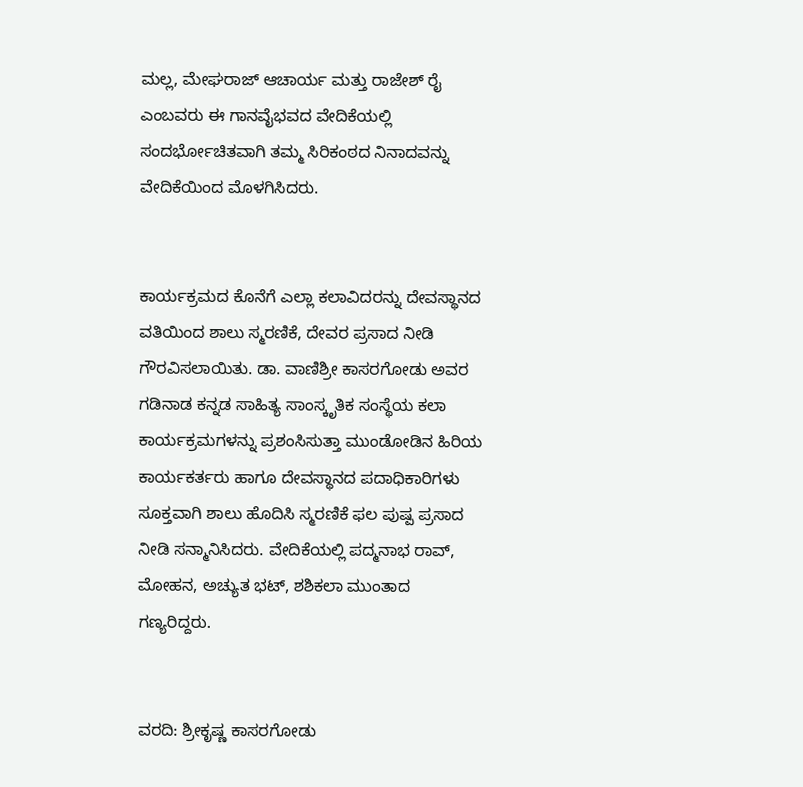ಮಲ್ಲ, ಮೇಘರಾಜ್ ಆಚಾರ್ಯ ಮತ್ತು ರಾಜೇಶ್ ರೈ ಎಂಬವರು ಈ ಗಾನವೈಭವದ ವೇದಿಕೆಯಲ್ಲಿ ಸಂದರ್ಭೋಚಿತವಾಗಿ ತಮ್ಮ ಸಿರಿಕಂಠದ ನಿನಾದವನ್ನು ವೇದಿಕೆಯಿಂದ ಮೊಳಗಿಸಿದರು.


ಕಾರ್ಯಕ್ರಮದ ಕೊನೆಗೆ ಎಲ್ಲಾ ಕಲಾವಿದರನ್ನು ದೇವಸ್ಥಾನದ ವತಿಯಿಂದ ಶಾಲು ಸ್ಮರಣಿಕೆ, ದೇವರ ಪ್ರಸಾದ ನೀಡಿ ಗೌರವಿಸಲಾಯಿತು. ಡಾ. ವಾಣಿಶ್ರೀ ಕಾಸರಗೋಡು ಅವರ ಗಡಿನಾಡ ಕನ್ನಡ ಸಾಹಿತ್ಯ ಸಾಂಸ್ಕೃತಿಕ ಸಂಸ್ಥೆಯ ಕಲಾ ಕಾರ್ಯಕ್ರಮಗಳನ್ನು ಪ್ರಶಂಸಿಸುತ್ತಾ ಮುಂಡೋಡಿನ ಹಿರಿಯ ಕಾರ್ಯಕರ್ತರು ಹಾಗೂ ದೇವಸ್ಥಾನದ ಪದಾಧಿಕಾರಿಗಳು  ಸೂಕ್ತವಾಗಿ ಶಾಲು ಹೊದಿಸಿ ಸ್ಮರಣಿಕೆ ಫಲ ಪುಷ್ಪ ಪ್ರಸಾದ ನೀಡಿ ಸನ್ಮಾನಿಸಿದರು. ವೇದಿಕೆಯಲ್ಲಿ ಪದ್ಮನಾಭ ರಾವ್, ಮೋಹನ, ಅಚ್ಯುತ ಭಟ್, ಶಶಿಕಲಾ ಮುಂತಾದ ಗಣ್ಯರಿದ್ದರು.


ವರದಿ: ಶ್ರೀಕೃಷ್ಣ ಕಾಸರಗೋಡು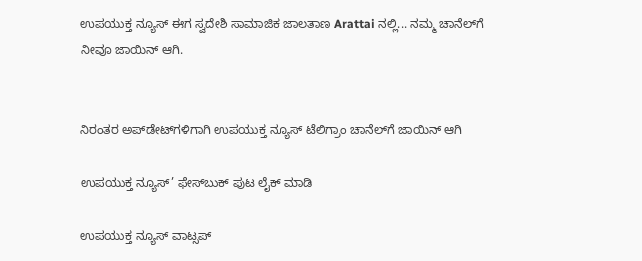ಉಪಯುಕ್ತ ನ್ಯೂಸ್ ಈಗ ಸ್ವದೇಶಿ ಸಾಮಾಜಿಕ ಜಾಲತಾಣ Arattai ನಲ್ಲಿ... ನಮ್ಮ ಚಾನೆಲ್‌ಗೆ ನೀವೂ ಜಾಯಿನ್ ಆಗಿ.


ನಿರಂತರ ಅಪ್‌ಡೇಟ್‌ಗಳಿಗಾಗಿ ಉಪಯುಕ್ತ ನ್ಯೂಸ್‌ ಟೆಲಿಗ್ರಾಂ ಚಾನೆಲ್‌ಗೆ ಜಾಯಿನ್‌ ಆಗಿ

ಉಪಯುಕ್ತ ನ್ಯೂಸ್‌’ ಫೇಸ್‌ಬುಕ್ ಪುಟ ಲೈಕ್ ಮಾಡಿ

ಉಪಯುಕ್ತ ನ್ಯೂಸ್‌ ವಾಟ್ಸಪ್‌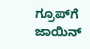ಗ್ರೂಪ್‌ಗೆ ಜಾಯಿನ್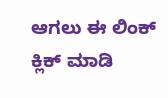ಆಗಲು ಈ ಲಿಂಕ್ ಕ್ಲಿಕ್ ಮಾಡಿ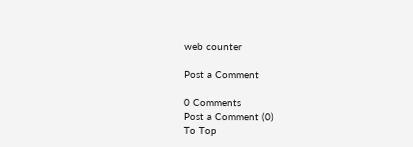web counter

Post a Comment

0 Comments
Post a Comment (0)
To Top